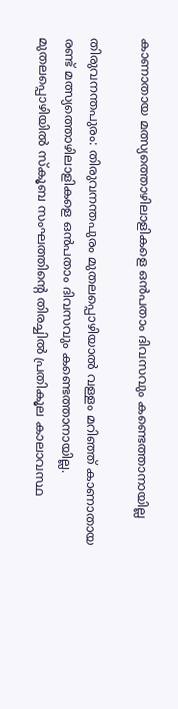കാണാതായ മത്സ്യത്തൊഴിലാളികളെ ഒൻപതാം ദിവസവും കണ്ടെത്താനായില്ല

തിരുവനന്തപുരം: തിരുവനന്തപുരം മുതലപ്പൊഴിയാൽ വള്ളം മറിഞ്ഞ് കാണാതായ രണ്ട് മത്സ്യത്തൊഴിലാളികളെ ഒൻപതാം ദിവസവും കണ്ടെത്താനായില്ല. മുതലപ്പൊഴിയിൽ സ്കൂബ സംഘത്തിൻ്റെ തിരച്ചിൽ പ്രതികൂല കാലാവസ്ഥ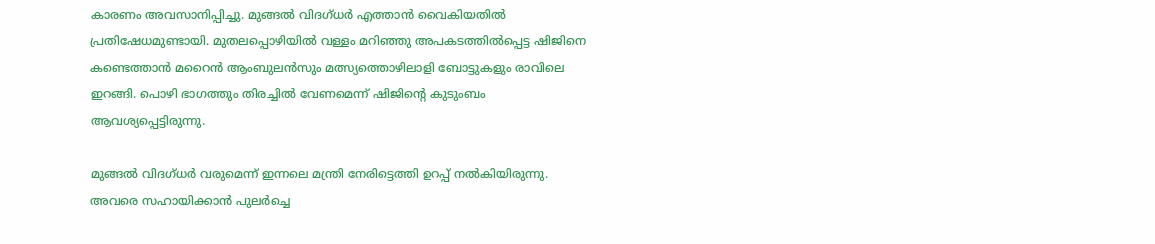കാരണം അവസാനിപ്പിച്ചു. മുങ്ങൽ വിദഗ്ധർ എത്താൻ വൈകിയതിൽ പ്രതിഷേധമുണ്ടായി. മുതലപ്പൊഴിയിൽ വള്ളം മറിഞ്ഞു അപകടത്തിൽപ്പെട്ട ഷിജിനെ കണ്ടെത്താൻ മറൈൻ ആംബുലൻസും മത്സ്യത്തൊഴിലാളി ബോട്ടുകളും രാവിലെ ഇറങ്ങി. പൊഴി ഭാഗത്തും തിരച്ചിൽ വേണമെന്ന് ഷിജിൻ്റെ കുടുംബം ആവശ്യപ്പെട്ടിരുന്നു.

മുങ്ങൽ വിദഗ്ധർ വരുമെന്ന് ഇന്നലെ മന്ത്രി നേരിട്ടെത്തി ഉറപ്പ് നൽകിയിരുന്നു. അവരെ സഹായിക്കാൻ പുലർച്ചെ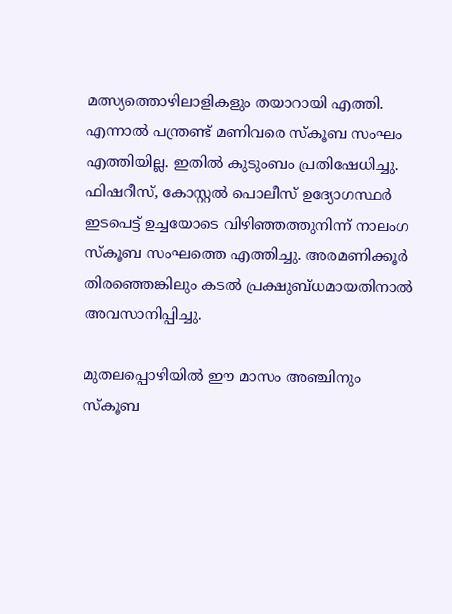മത്സ്യത്തൊഴിലാളികളും തയാറായി എത്തി. എന്നാൽ പന്ത്രണ്ട് മണിവരെ സ്കൂബ സംഘം എത്തിയില്ല. ഇതിൽ കുടുംബം പ്രതിഷേധിച്ചു. ഫിഷറീസ്, കോസ്റ്റൽ പൊലീസ് ഉദ്യോഗസ്ഥർ ഇടപെട്ട് ഉച്ചയോടെ വിഴിഞ്ഞത്തുനിന്ന് നാലംഗ സ്കൂബ സംഘത്തെ എത്തിച്ചു. അരമണിക്കൂർ തിരഞ്ഞെങ്കിലും കടൽ പ്രക്ഷുബ്ധമായതിനാൽ അവസാനിപ്പിച്ചു.

മുതലപ്പൊഴിയിൽ ഈ മാസം അഞ്ചിനും സ്കൂബ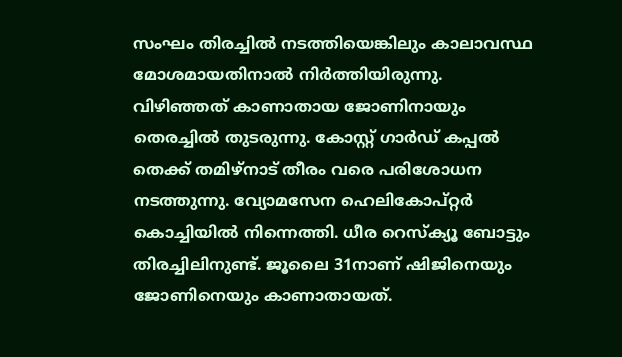സംഘം തിരച്ചിൽ നടത്തിയെങ്കിലും കാലാവസ്ഥ മോശമായതിനാൽ നിർത്തിയിരുന്നു. വിഴിഞ്ഞത് കാണാതായ ജോണിനായും തെരച്ചിൽ തുടരുന്നു. കോസ്റ്റ് ഗാർഡ് കപ്പൽ തെക്ക് തമിഴ്നാട് തീരം വരെ പരിശോധന നടത്തുന്നു. വ്യോമസേന ഹെലികോപ്റ്റർ കൊച്ചിയിൽ നിന്നെത്തി. ധീര റെസ്ക്യൂ ബോട്ടും തിരച്ചിലിനുണ്ട്. ജൂലൈ 31നാണ് ഷിജിനെയും ജോണിനെയും കാണാതായത്.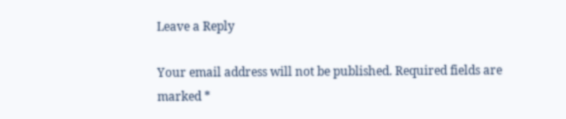Leave a Reply

Your email address will not be published. Required fields are marked *